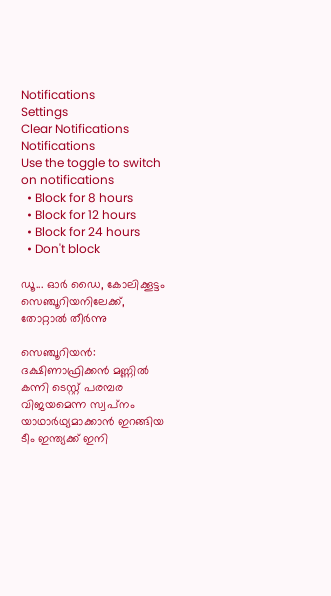Notifications
Settings
Clear Notifications
Notifications
Use the toggle to switch on notifications
  • Block for 8 hours
  • Block for 12 hours
  • Block for 24 hours
  • Don't block

ഡൂ... ഓര്‍ ഡൈ, കോലിക്കൂട്ടം സെഞ്ചൂറിയനിലേക്ക്, തോറ്റാല്‍ തീര്‍ന്നു

സെഞ്ചൂറിയന്‍: ദക്ഷിണാഫ്രിക്കന്‍ മണ്ണില്‍ കന്നി ടെസ്റ്റ് പരമ്പര വിജയമെന്ന സ്വപ്‌നം യാഥാര്‍ഥ്യമാക്കാന്‍ ഇറങ്ങിയ ടീം ഇന്ത്യക്ക് ഇനി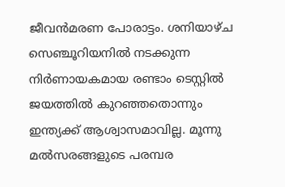ജീവന്‍മരണ പോരാട്ടം. ശനിയാഴ്ച സെഞ്ചൂറിയനില്‍ നടക്കുന്ന നിര്‍ണായകമായ രണ്ടാം ടെസ്റ്റില്‍ ജയത്തില്‍ കുറഞ്ഞതൊന്നും ഇന്ത്യക്ക് ആശ്വാസമാവില്ല. മൂന്നു മല്‍സരങ്ങളുടെ പരമ്പര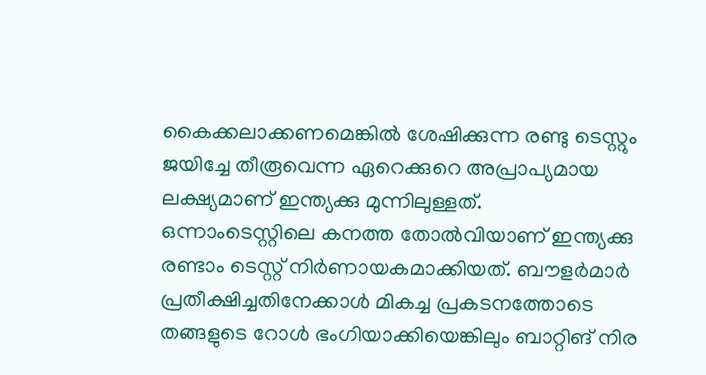കൈക്കലാക്കണമെങ്കില്‍ ശേഷിക്കുന്ന രണ്ടു ടെസ്റ്റും ജയിച്ചേ തീരൂവെന്ന ഏറെക്കുറെ അപ്രാപ്യമായ ലക്ഷ്യമാണ് ഇന്ത്യക്കു മുന്നിലുള്ളത്.
ഒന്നാംടെസ്റ്റിലെ കനത്ത തോല്‍വിയാണ് ഇന്ത്യക്കു രണ്ടാം ടെസ്റ്റ് നിര്‍ണായകമാക്കിയത്. ബൗളര്‍മാര്‍ പ്രതീക്ഷിച്ചതിനേക്കാള്‍ മികച്ച പ്രകടനത്തോടെ തങ്ങളുടെ റോള്‍ ഭംഗിയാക്കിയെങ്കിലും ബാറ്റിങ് നിര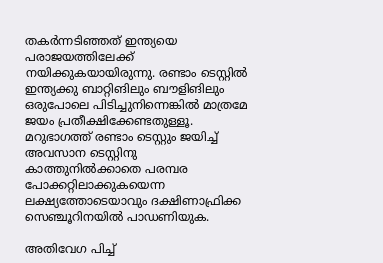തകര്‍ന്നടിഞ്ഞത് ഇന്ത്യയെ പരാജയത്തിലേക്ക് നയിക്കുകയായിരുന്നു. രണ്ടാം ടെസ്റ്റില്‍ ഇന്ത്യക്കു ബാറ്റിങിലും ബൗളിങിലും ഒരുപോലെ പിടിച്ചുനിന്നെങ്കില്‍ മാത്രമേ ജയം പ്രതീക്ഷിക്കേണ്ടതുള്ളൂ. മറുഭാഗത്ത് രണ്ടാം ടെസ്റ്റും ജയിച്ച് അവസാന ടെസ്റ്റിനു കാത്തുനില്‍ക്കാതെ പരമ്പര പോക്കറ്റിലാക്കുകയെന്ന ലക്ഷ്യത്തോടെയാവും ദക്ഷിണാഫ്രിക്ക സെഞ്ചൂറിനയില്‍ പാഡണിയുക.

അതിവേഗ പിച്ച്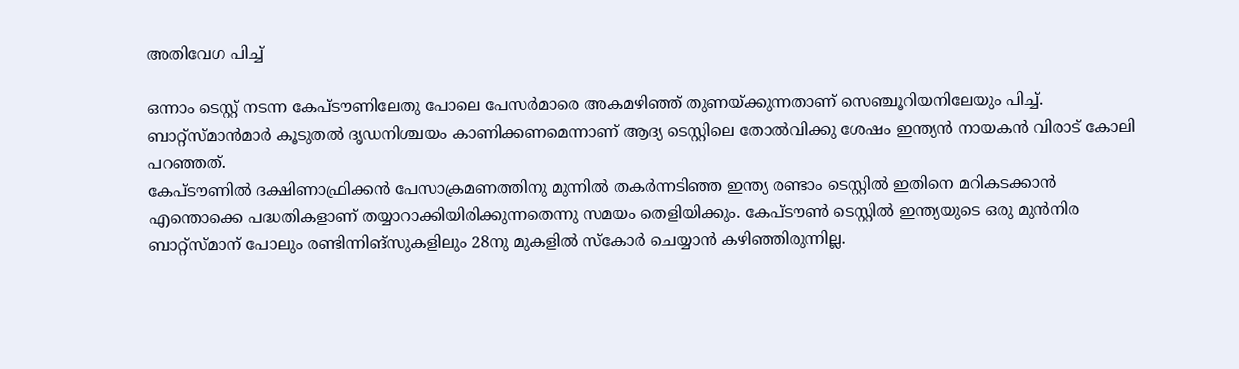അതിവേഗ പിച്ച്

ഒന്നാം ടെസ്റ്റ് നടന്ന കേപ്ടൗണിലേതു പോലെ പേസര്‍മാരെ അകമഴിഞ്ഞ് തുണയ്ക്കുന്നതാണ് സെഞ്ചൂറിയനിലേയും പിച്ച്. ബാറ്റ്‌സ്മാന്‍മാര്‍ കൂടുതല്‍ ദൃഡനിശ്ചയം കാണിക്കണമെന്നാണ് ആദ്യ ടെസ്റ്റിലെ തോല്‍വിക്കു ശേഷം ഇന്ത്യന്‍ നായകന്‍ വിരാട് കോലി പറഞ്ഞത്.
കേപ്ടൗണില്‍ ദക്ഷിണാഫ്രിക്കന്‍ പേസാക്രമണത്തിനു മുന്നില്‍ തകര്‍ന്നടിഞ്ഞ ഇന്ത്യ രണ്ടാം ടെസ്റ്റില്‍ ഇതിനെ മറികടക്കാന്‍ എന്തൊക്കെ പദ്ധതികളാണ് തയ്യാറാക്കിയിരിക്കുന്നതെന്നു സമയം തെളിയിക്കും. കേപ്ടൗണ്‍ ടെസ്റ്റില്‍ ഇന്ത്യയുടെ ഒരു മുന്‍നിര ബാറ്റ്‌സ്മാന് പോലും രണ്ടിന്നിങ്‌സുകളിലും 28നു മുകളില്‍ സ്‌കോര്‍ ചെയ്യാന്‍ കഴിഞ്ഞിരുന്നില്ല.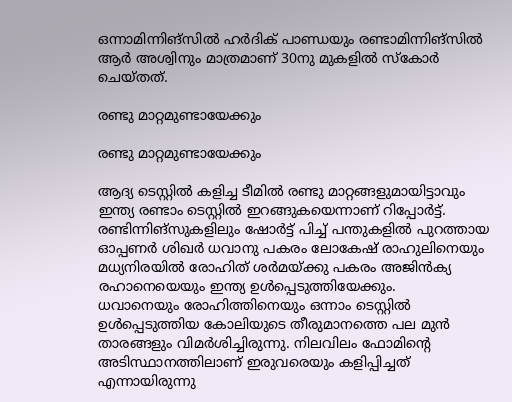ഒന്നാമിന്നിങ്‌സില്‍ ഹര്‍ദിക് പാണ്ഡയും രണ്ടാമിന്നിങ്‌സില്‍ ആര്‍ അശ്വിനും മാത്രമാണ് 30നു മുകളില്‍ സ്‌കോര്‍ ചെയ്തത്.

രണ്ടു മാറ്റമുണ്ടായേക്കും

രണ്ടു മാറ്റമുണ്ടായേക്കും

ആദ്യ ടെസ്റ്റില്‍ കളിച്ച ടീമില്‍ രണ്ടു മാറ്റങ്ങളുമായിട്ടാവും ഇന്ത്യ രണ്ടാം ടെസ്റ്റില്‍ ഇറങ്ങുകയെന്നാണ് റിപ്പോര്‍ട്ട്. രണ്ടിന്നിങ്‌സുകളിലും ഷോര്‍ട്ട് പിച്ച് പന്തുകളില്‍ പുറത്തായ ഓപ്പണര്‍ ശിഖര്‍ ധവാനു പകരം ലോകേഷ് രാഹുലിനെയും മധ്യനിരയില്‍ രോഹിത് ശര്‍മയ്ക്കു പകരം അജിന്‍ക്യ രഹാനെയെയും ഇന്ത്യ ഉള്‍പ്പെടുത്തിയേക്കും.
ധവാനെയും രോഹിത്തിനെയും ഒന്നാം ടെസ്റ്റില്‍ ഉള്‍പ്പെടുത്തിയ കോലിയുടെ തീരുമാനത്തെ പല മുന്‍ താരങ്ങളും വിമര്‍ശിച്ചിരുന്നു. നിലവിലം ഫോമിന്റെ അടിസ്ഥാനത്തിലാണ് ഇരുവരെയും കളിപ്പിച്ചത് എന്നായിരുന്നു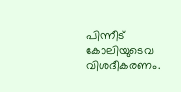പിന്നീട് കോലിയുടെവ വിശദീകരണം.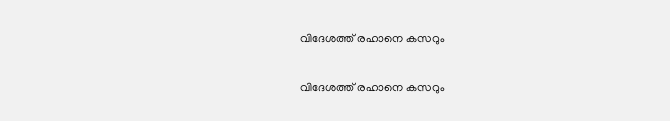വിദേശത്ത് രഹാനെ കസറും

വിദേശത്ത് രഹാനെ കസറും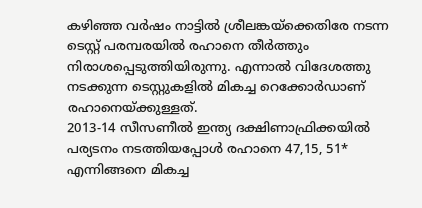കഴിഞ്ഞ വര്‍ഷം നാട്ടില്‍ ശ്രീലങ്കയ്‌ക്കെതിരേ നടന്ന ടെസ്റ്റ് പരമ്പരയില്‍ രഹാനെ തീര്‍ത്തും നിരാശപ്പെടുത്തിയിരുന്നു. എന്നാല്‍ വിദേശത്തു നടക്കുന്ന ടെസ്റ്റുകളില്‍ മികച്ച റെക്കോര്‍ഡാണ് രഹാനെയ്ക്കുള്ളത്.
2013-14 സീസണീല്‍ ഇന്ത്യ ദക്ഷിണാഫ്രിക്കയില്‍ പര്യടനം നടത്തിയപ്പോള്‍ രഹാനെ 47,15, 51* എന്നിങ്ങനെ മികച്ച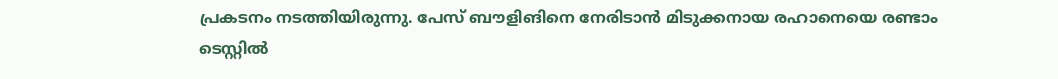പ്രകടനം നടത്തിയിരുന്നു. പേസ് ബൗളിങിനെ നേരിടാന്‍ മിടുക്കനായ രഹാനെയെ രണ്ടാം ടെസ്റ്റില്‍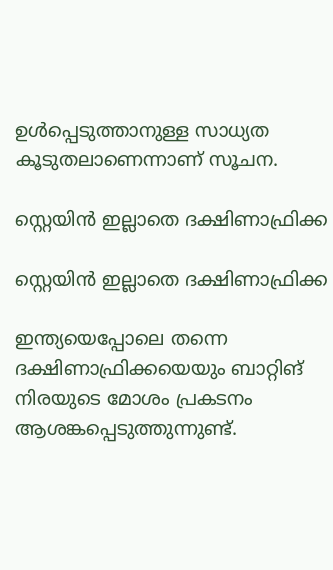ഉള്‍പ്പെടുത്താനുള്ള സാധ്യത കൂടുതലാണെന്നാണ് സൂചന.

സ്റ്റെയിന്‍ ഇല്ലാതെ ദക്ഷിണാഫ്രിക്ക

സ്റ്റെയിന്‍ ഇല്ലാതെ ദക്ഷിണാഫ്രിക്ക

ഇന്ത്യയെപ്പോലെ തന്നെ ദക്ഷിണാഫ്രിക്കയെയും ബാറ്റിങ് നിരയുടെ മോശം പ്രകടനം ആശങ്കപ്പെടുത്തുന്നുണ്ട്.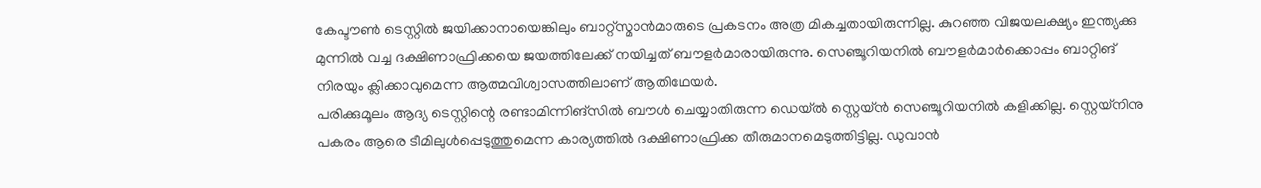കേപ്ടൗണ്‍ ടെസ്റ്റില്‍ ജയിക്കാനായെങ്കിലും ബാറ്റ്‌സ്മാന്‍മാരുടെ പ്രകടനം അത്ര മികച്ചതായിരുന്നില്ല. കുറഞ്ഞ വിജയലക്ഷ്യം ഇന്ത്യക്കു മുന്നില്‍ വച്ച ദക്ഷിണാഫ്രിക്കയെ ജയത്തിലേക്ക് നയിച്ചത് ബൗളര്‍മാരായിരുന്നു. സെഞ്ചൂറിയനില്‍ ബൗളര്‍മാര്‍ക്കൊപ്പം ബാറ്റിങ് നിരയും ക്ലിക്കാവുമെന്ന ആത്മവിശ്വാസത്തിലാണ് ആതിഥേയര്‍.
പരിക്കുമൂലം ആദ്യ ടെസ്റ്റിന്റെ രണ്ടാമിന്നിങ്‌സില്‍ ബൗള്‍ ചെയ്യാതിരുന്ന ഡെയ്ല്‍ സ്റ്റെയ്ന്‍ സെഞ്ചൂറിയനില്‍ കളിക്കില്ല. സ്റ്റെയ്‌നിനു പകരം ആരെ ടീമിലുള്‍പ്പെടുത്തുമെന്ന കാര്യത്തില്‍ ദക്ഷിണാഫ്രിക്ക തീരുമാനമെടുത്തിട്ടില്ല. ഡുവാന്‍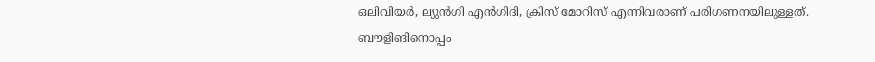ഒലിവിയര്‍, ല്യുന്‍ഗി എന്‍ഗിദി, ക്രിസ് മോറിസ് എന്നിവരാണ് പരിഗണനയിലുള്ളത്. ബൗളിങിനൊപ്പം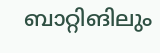ബാറ്റിങിലും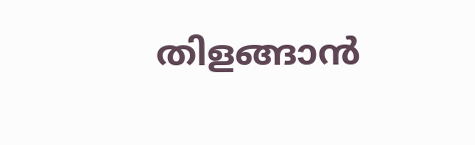തിളങ്ങാന്‍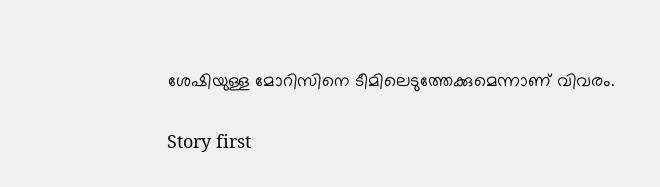ശേഷിയുള്ള മോറിസിനെ ടീമിലെടുത്തേക്കുമെന്നാണ് വിവരം.

Story first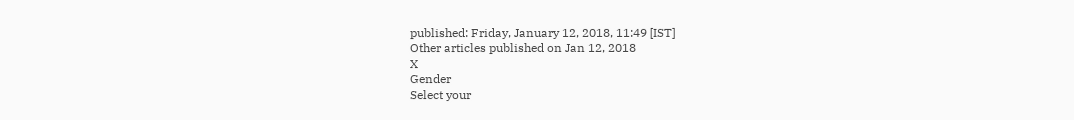published: Friday, January 12, 2018, 11:49 [IST]
Other articles published on Jan 12, 2018
X
Gender
Select your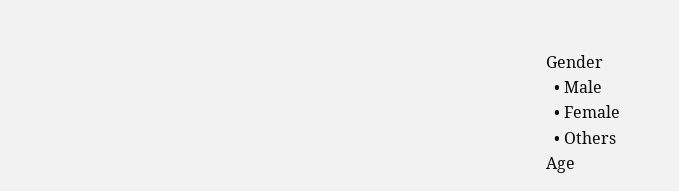Gender
  • Male
  • Female
  • Others
Age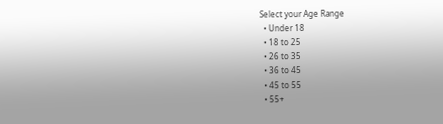Select your Age Range
  • Under 18
  • 18 to 25
  • 26 to 35
  • 36 to 45
  • 45 to 55
  • 55+